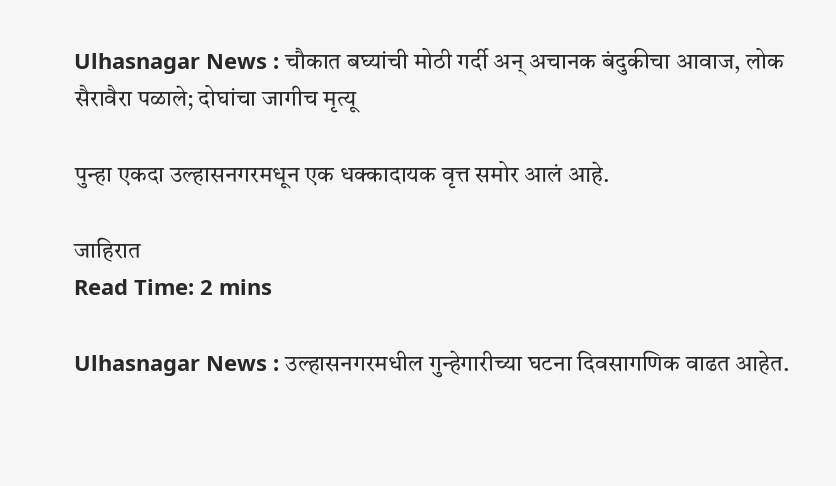Ulhasnagar News : चौकात बघ्यांची मोठी गर्दी अन् अचानक बंदुकीचा आवाज, लोक सैरावैरा पळाले; दोघांचा जागीच मृत्यू

पुन्हा एकदा उल्हासनगरमधून एक धक्कादायक वृत्त समोर आलं आहे.

जाहिरात
Read Time: 2 mins

Ulhasnagar News : उल्हासनगरमधील गुन्हेगारीच्या घटना दिवसागणिक वाढत आहेत.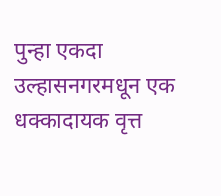पुन्हा एकदा उल्हासनगरमधून एक धक्कादायक वृत्त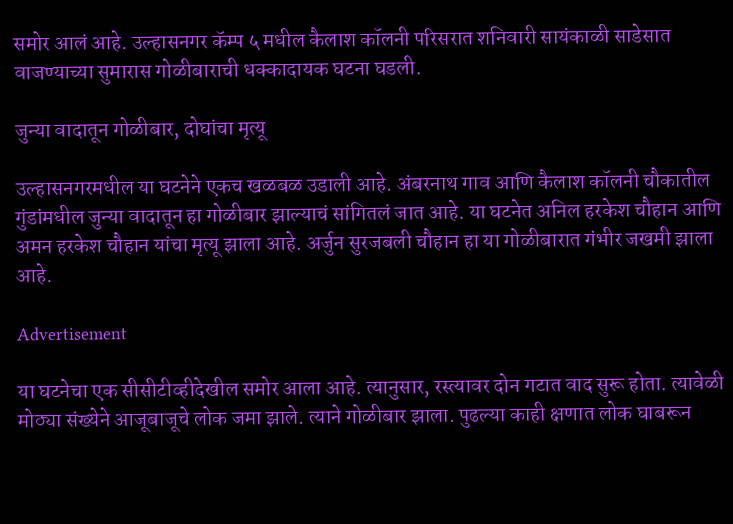समोर आलं आहे. उल्हासनगर कॅम्प ५ मधील कैलाश कॉलनी परिसरात शनिवारी सायंकाळी साडेसात वाजण्याच्या सुमारास गोळीबाराची धक्कादायक घटना घडली.

जुन्या वादातून गोळीबार, दोघांचा मृत्यू

उल्हासनगरमधील या घटनेने एकच खळबळ उडाली आहे. अंबरनाथ गाव आणि कैलाश कॉलनी चौकातील गुंडांमधील जुन्या वादातून हा गोळीबार झाल्याचं सांगितलं जात आहे. या घटनेत अनिल हरकेश चौहान आणि अमन हरकेश चौहान यांचा मृत्यू झाला आहे. अर्जुन सुरजबली चौहान हा या गोळीबारात गंभीर जखमी झाला आहे.

Advertisement

या घटनेचा एक सीसीटीव्हीदेखील समोर आला आहे. त्यानुसार, रस्त्यावर दोन गटात वाद सुरू होता. त्यावेळी मोठ्या संख्येने आजूबाजूचे लोक जमा झाले. त्याने गोळीबार झाला. पुढल्या काही क्षणात लोक घाबरून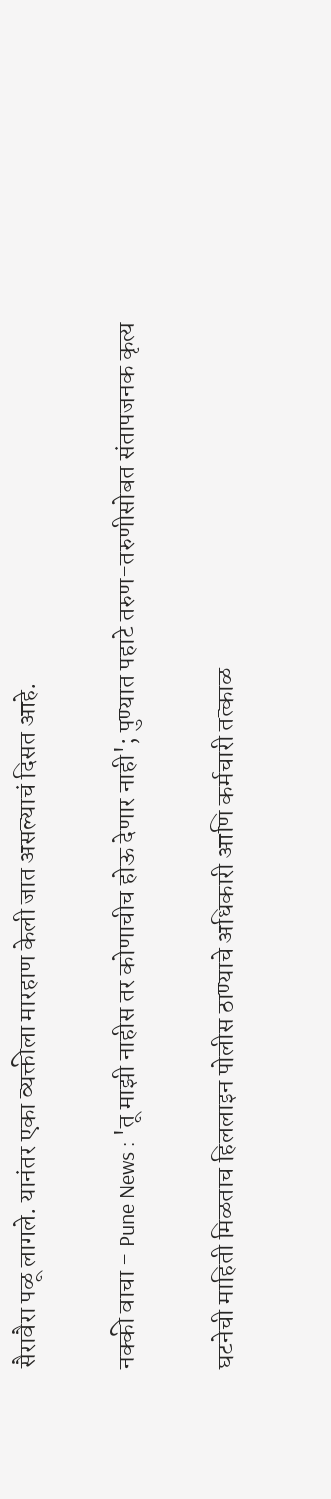सैरावैरा पळू लागले. यानंतर एका व्यक्तीला मारहाण केली जात असल्याचं दिसत आहे.

नक्की वाचा - Pune News : 'तू माझी नाहीस तर कोणाचीच होऊ देणार नाही'; पुण्यात पहाटे तरुण-तरुणीसोबत संतापजनक कृत्य

घटनेची माहिती मिळताच हिललाइन पोलीस ठाण्याचे अधिकारी आणि कर्मचारी तत्काळ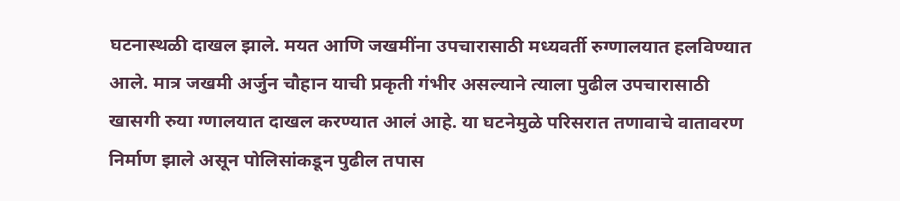घटनास्थळी दाखल झाले. मयत आणि जखमींना उपचारासाठी मध्यवर्ती रुग्णालयात हलविण्यात आले. मात्र जखमी अर्जुन चौहान याची प्रकृती गंभीर असल्याने त्याला पुढील उपचारासाठी खासगी रुया ग्णालयात दाखल करण्यात आलं आहे. या घटनेमुळे परिसरात तणावाचे वातावरण निर्माण झाले असून पोलिसांकडून पुढील तपास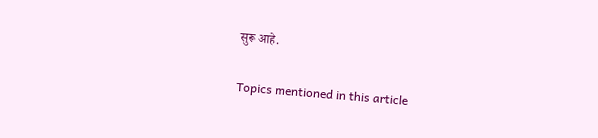सुरू आहे.

Topics mentioned in this article